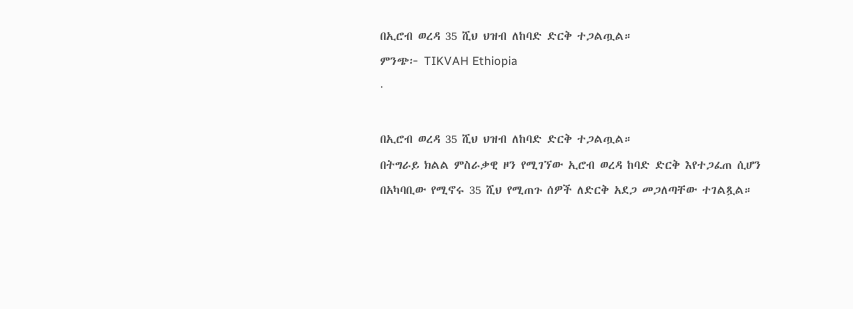በኢሮብ ወረዳ 35 ሺህ ህዝብ ለከባድ ድርቅ ተጋልጧል።
ምንጭ፦ TIKVAH Ethiopia
·

በኢሮብ ወረዳ 35 ሺህ ህዝብ ለከባድ ድርቅ ተጋልጧል።
በትግራይ ክልል ምስራቃዊ ዞን የሚገኘው ኢሮብ ወረዳ ከባድ ድርቅ እየተጋፈጠ ሲሆን በአካባቢው የሚኖሩ 35 ሺህ የሚጠጉ ሰዎች ለድርቅ አደጋ መጋለጣቸው ተገልጿል።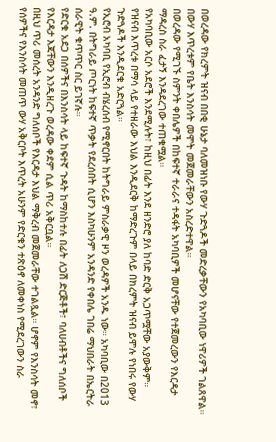በወረዳው የክረምት ዝናብ በበቂ ሁኔታ ባለመዝነቡ የውሃ ጉድጓዶች መድረቃቸውን የአካባቢው ነዋሪዎች ገልጸዋል። በውሃ እጥረቱም የቤት እንስሳት መሞት መጀመራቸውን አስረድተዋል።
በወረዳው የሚገኙ ስምንት ቀበሌዎች በከፍተኛ ተራራና ተዳፋት አካባቢዎች መሆናቸው የተጀመረውን የእርዳታ ማዳረስ ስራ ፈታኝ እንዳደረገው ተጠቁሟል።
የአካባቢው አርሶ አደሮች እንደሚሉት፣ ከዚህ በፊት እንደ ዘንድሮ ያለ ከባድ ድርቅ አጋጥሟቸው አያውቅም።
የዝናብ እጥረቱ በማሳ ላይ የተዘራው እህል እንዲደርቅ ከማድረጉም በላይ በክረምት ዝናብ ይሞሉ የነበሩ የውሃ ጉድጓዶች እንዲደርቁ አድርጓል።
የኢሮብ አካባቢ የኢሮብ ብሄረሰብ የሚኖርበት ከትግራይ ምስራቃዊ ዞን ወረዳዎች አንዱ ነው። አካባቢው በ2013 ዓ.ም. በትግራይ ጦርነት ከፍተኛ ጥቃት የደረሰበት ሲሆን እስካሁንም አንዳንድ የቀበሌ ገበሬ ማህበራት በኤርትራ ሰራዊት ቁጥጥር ስር ይገኛሉ።
የድርቁ አደጋ በሰዎችና በእንስሳት ላይ ከፍተኛ ጉዳት ከማስከተሉ በፊት ለጋሽ ድርጅቶች፣ ባለሀብቶችና ግለሰቦች የእርዳታ እጃቸውን እንዲዘረጉ ወረዳው ቀደም ሲል ጥሪ አቅርቧል።
በዚህ ጥሪ መሰረት አንዳንድ ግለሰቦች የእርዳታ እህል ማቅረብ መጀመራቸው ተገልጿል። ሆኖም የእንስሳት መኖ፣ የሰዎችና የእንስሳት መጠጥ ውሃ አቅርቦት እጥረት አሁንም የድርቁን ተጽዕኖ ለመቀነስ የሚደረገውን ስራ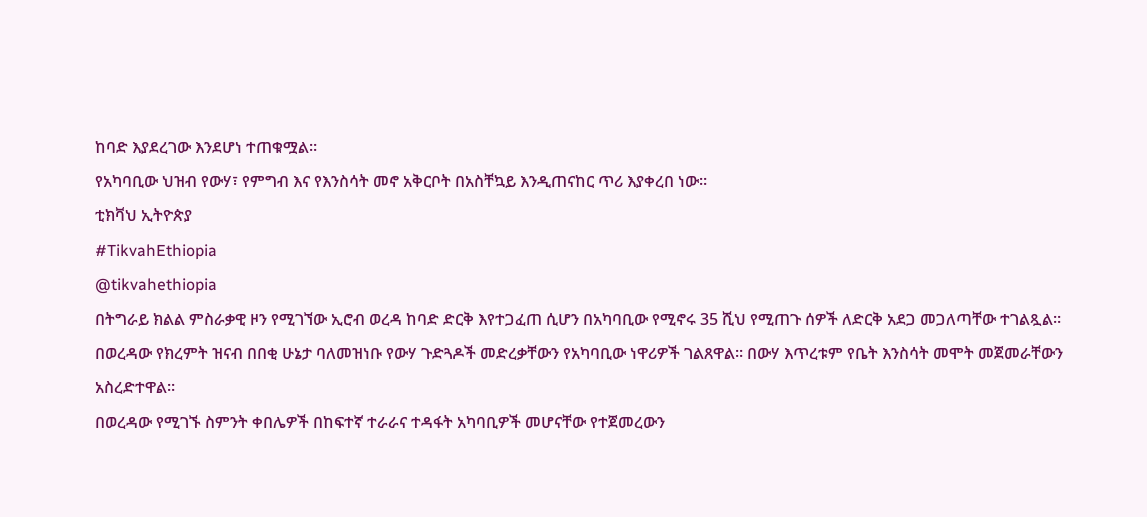ከባድ እያደረገው እንደሆነ ተጠቁሟል።
የአካባቢው ህዝብ የውሃ፣ የምግብ እና የእንስሳት መኖ አቅርቦት በአስቸኳይ እንዲጠናከር ጥሪ እያቀረበ ነው።
ቲክቫህ ኢትዮጵያ
#TikvahEthiopia
@tikvahethiopia
በትግራይ ክልል ምስራቃዊ ዞን የሚገኘው ኢሮብ ወረዳ ከባድ ድርቅ እየተጋፈጠ ሲሆን በአካባቢው የሚኖሩ 35 ሺህ የሚጠጉ ሰዎች ለድርቅ አደጋ መጋለጣቸው ተገልጿል።
በወረዳው የክረምት ዝናብ በበቂ ሁኔታ ባለመዝነቡ የውሃ ጉድጓዶች መድረቃቸውን የአካባቢው ነዋሪዎች ገልጸዋል። በውሃ እጥረቱም የቤት እንስሳት መሞት መጀመራቸውን አስረድተዋል።
በወረዳው የሚገኙ ስምንት ቀበሌዎች በከፍተኛ ተራራና ተዳፋት አካባቢዎች መሆናቸው የተጀመረውን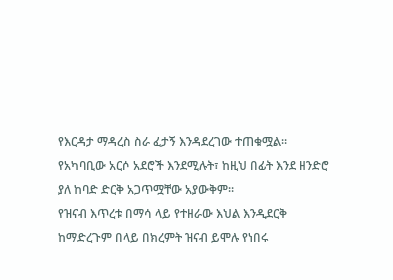የእርዳታ ማዳረስ ስራ ፈታኝ እንዳደረገው ተጠቁሟል።
የአካባቢው አርሶ አደሮች እንደሚሉት፣ ከዚህ በፊት እንደ ዘንድሮ ያለ ከባድ ድርቅ አጋጥሟቸው አያውቅም።
የዝናብ እጥረቱ በማሳ ላይ የተዘራው እህል እንዲደርቅ ከማድረጉም በላይ በክረምት ዝናብ ይሞሉ የነበሩ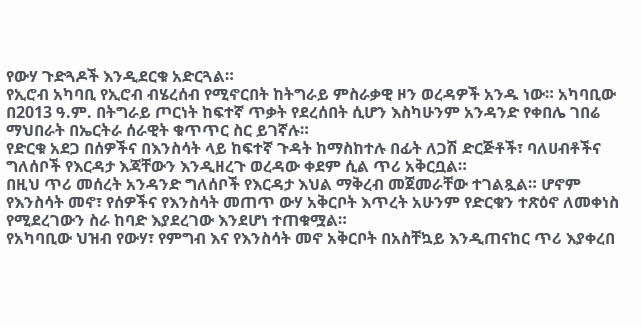የውሃ ጉድጓዶች እንዲደርቁ አድርጓል።
የኢሮብ አካባቢ የኢሮብ ብሄረሰብ የሚኖርበት ከትግራይ ምስራቃዊ ዞን ወረዳዎች አንዱ ነው። አካባቢው በ2013 ዓ.ም. በትግራይ ጦርነት ከፍተኛ ጥቃት የደረሰበት ሲሆን እስካሁንም አንዳንድ የቀበሌ ገበሬ ማህበራት በኤርትራ ሰራዊት ቁጥጥር ስር ይገኛሉ።
የድርቁ አደጋ በሰዎችና በእንስሳት ላይ ከፍተኛ ጉዳት ከማስከተሉ በፊት ለጋሽ ድርጅቶች፣ ባለሀብቶችና ግለሰቦች የእርዳታ እጃቸውን እንዲዘረጉ ወረዳው ቀደም ሲል ጥሪ አቅርቧል።
በዚህ ጥሪ መሰረት አንዳንድ ግለሰቦች የእርዳታ እህል ማቅረብ መጀመራቸው ተገልጿል። ሆኖም የእንስሳት መኖ፣ የሰዎችና የእንስሳት መጠጥ ውሃ አቅርቦት እጥረት አሁንም የድርቁን ተጽዕኖ ለመቀነስ የሚደረገውን ስራ ከባድ እያደረገው እንደሆነ ተጠቁሟል።
የአካባቢው ህዝብ የውሃ፣ የምግብ እና የእንስሳት መኖ አቅርቦት በአስቸኳይ እንዲጠናከር ጥሪ እያቀረበ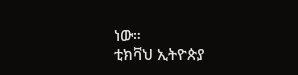ነው።
ቲክቫህ ኢትዮጵያ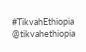#TikvahEthiopia
@tikvahethiopia